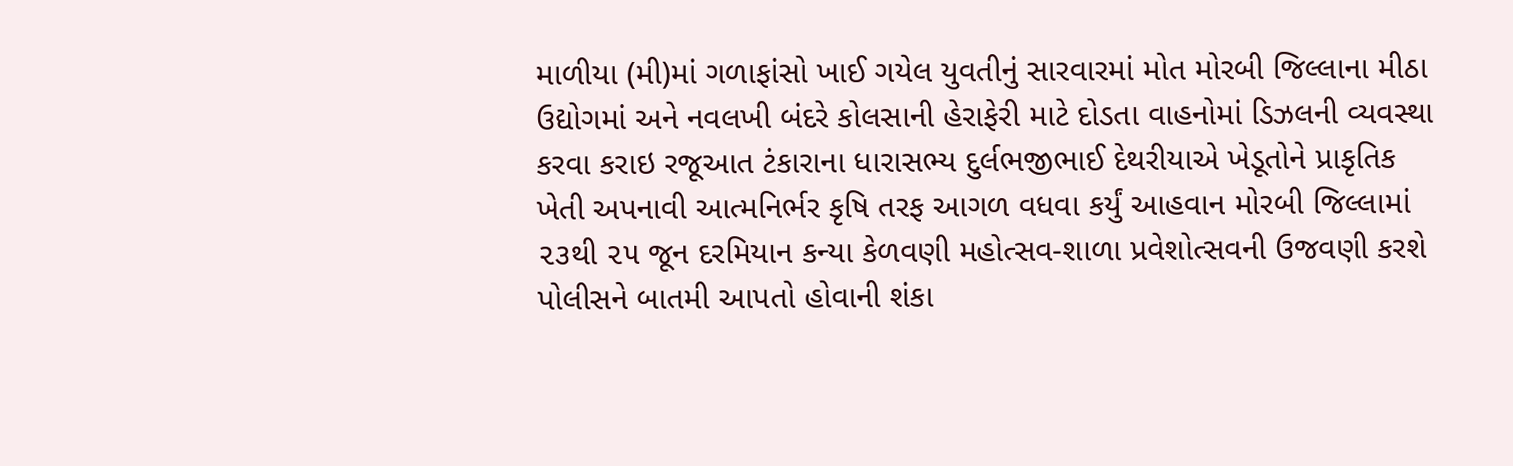માળીયા (મી)માં ગળાફાંસો ખાઈ ગયેલ યુવતીનું સારવારમાં મોત મોરબી જિલ્લાના મીઠા ઉદ્યોગમાં અને નવલખી બંદરે કોલસાની હેરાફેરી માટે દોડતા વાહનોમાં ડિઝલની વ્યવસ્થા કરવા કરાઇ રજૂઆત ટંકારાના ધારાસભ્ય દુર્લભજીભાઈ દેથરીયાએ ખેડૂતોને પ્રાકૃતિક ખેતી અપનાવી આત્મનિર્ભર કૃષિ તરફ આગળ વધવા કર્યું આહવાન મોરબી જિલ્લામાં ૨૩થી ૨૫ જૂન દરમિયાન કન્યા કેળવણી મહોત્સવ-શાળા પ્રવેશોત્સવની ઉજવણી કરશે પોલીસને બાતમી આપતો હોવાની શંકા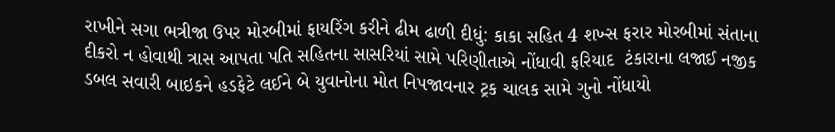રાખીને સગા ભત્રીજા ઉપર મોરબીમાં ફાયરિંગ કરીને ઢીમ ઢાળી દીધું: કાકા સહિત 4 શખ્સ ફરાર મોરબીમાં સંતાના દીકરો ન હોવાથી ત્રાસ આપતા પતિ સહિતના સાસરિયાં સામે પરિણીતાએ નોંધાવી ફરિયાદ  ટંકારાના લજાઈ નજીક ડબલ સવારી બાઇકને હડફેટે લઈને બે યુવાનોના મોત નિપજાવનાર ટ્રક ચાલક સામે ગુનો નોંધાયો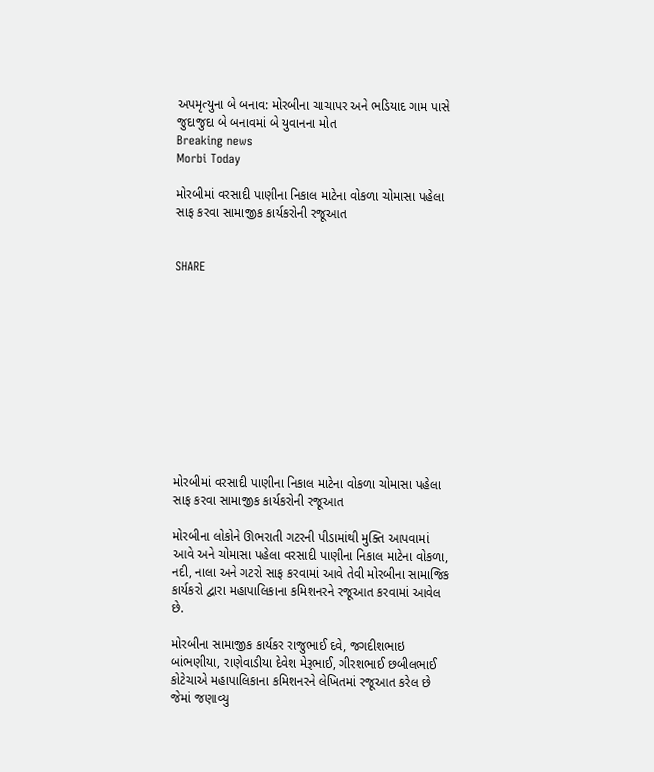અપમૃત્યુના બે બનાવ: મોરબીના ચાચાપર અને ભડિયાદ ગામ પાસે જુદાજુદા બે બનાવમાં બે યુવાનના મોત
Breaking news
Morbi Today

મોરબીમાં વરસાદી પાણીના નિકાલ માટેના વોકળા ચોમાસા પહેલા સાફ કરવા સામાજીક કાર્યકરોની રજૂઆત


SHARE











મોરબીમાં વરસાદી પાણીના નિકાલ માટેના વોકળા ચોમાસા પહેલા સાફ કરવા સામાજીક કાર્યકરોની રજૂઆત

મોરબીના લોકોને ઊભરાતી ગટરની પીડામાંથી મુક્તિ આપવામાં આવે અને ચોમાસા પહેલા વરસાદી પાણીના નિકાલ માટેના વોકળા, નદી, નાલા અને ગટરો સાફ કરવામાં આવે તેવી મોરબીના સામાજિક કાર્યકરો દ્વારા મહાપાલિકાના કમિશનરને રજૂઆત કરવામાં આવેલ છે.

મોરબીના સામાજીક કાર્યકર રાજુભાઈ દવે, જગદીશભાઇ બાંભણીયા, રાણેવાડીયા દેવેશ મેરૂભાઈ, ગીરશભાઈ છબીલભાઈ કોટેચાએ મહાપાલિકાના કમિશનરને લેખિતમાં રજૂઆત કરેલ છે જેમાં જણાવ્યુ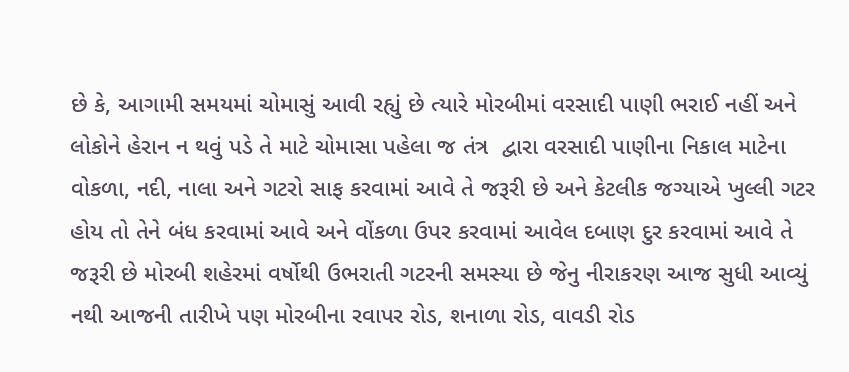છે કે, આગામી સમયમાં ચોમાસું આવી રહ્યું છે ત્યારે મોરબીમાં વરસાદી પાણી ભરાઈ નહીં અને લોકોને હેરાન ન થવું પડે તે માટે ચોમાસા પહેલા જ તંત્ર  દ્વારા વરસાદી પાણીના નિકાલ માટેના વોકળા, નદી, નાલા અને ગટરો સાફ કરવામાં આવે તે જરૂરી છે અને કેટલીક જગ્યાએ ખુલ્લી ગટર હોય તો તેને બંધ કરવામાં આવે અને વોંકળા ઉપર કરવામાં આવેલ દબાણ દુર કરવામાં આવે તે જરૂરી છે મોરબી શહેરમાં વર્ષોથી ઉભરાતી ગટરની સમસ્યા છે જેનુ નીરાકરણ આજ સુધી આવ્યું નથી આજની તારીખે પણ મોરબીના રવાપર રોડ, શનાળા રોડ, વાવડી રોડ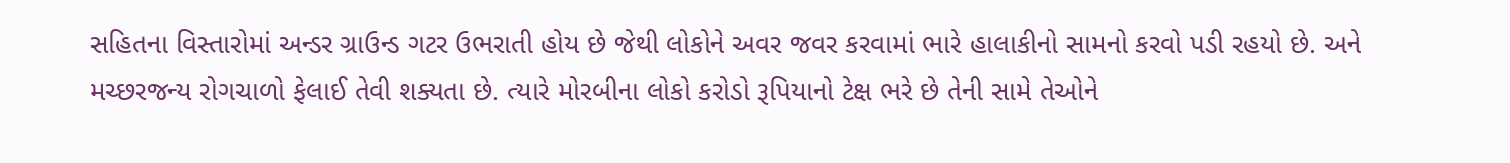સહિતના વિસ્તારોમાં અન્ડર ગ્રાઉન્ડ ગટર ઉભરાતી હોય છે જેથી લોકોને અવર જવર કરવામાં ભારે હાલાકીનો સામનો કરવો પડી રહયો છે. અને મચ્છરજન્ય રોગચાળો ફેલાઈ તેવી શક્યતા છે. ત્યારે મોરબીના લોકો કરોડો રૂપિયાનો ટેક્ષ ભરે છે તેની સામે તેઓને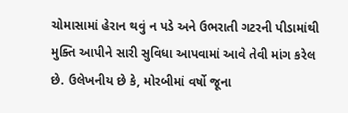ચોમાસામાં હેરાન થવું ન પડે અને ઉભરાતી ગટરની પીડામાંથી મુક્તિ આપીને સારી સુવિધા આપવામાં આવે તેવી માંગ કરેલ છે. ઉલેખનીય છે કે, મોરબીમાં વર્ષો જૂના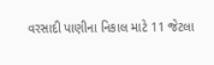વરસાદી પાણીના નિકાલ માટે 11 જેટલા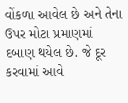વોંકળા આવેલ છે અને તેના ઉપર મોટા પ્રમાણમાં દબાણ થયેલ છે. જે દૂર કરવામાં આવે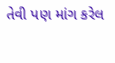તેવી પણ માંગ કરેલ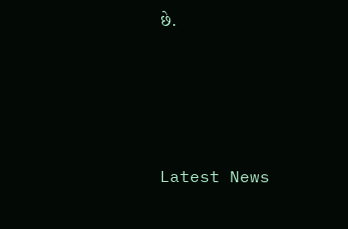છે.






Latest News